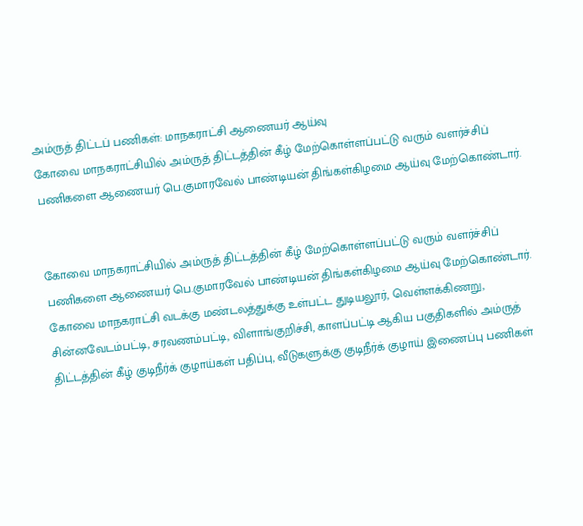அம்ருத் திட்டப் பணிகள்: மாநகராட்சி ஆணையர் ஆய்வு
கோவை மாநகராட்சியில் அம்ருத் திட்டத்தின் கீழ் மேற்கொள்ளப்பட்டு வரும் வளர்ச்சிப் பணிகளை ஆணையர் பெ.குமாரவேல் பாண்டியன் திங்கள்கிழமை ஆய்வு மேற்கொண்டார்.


கோவை மாநகராட்சியில் அம்ருத் திட்டத்தின் கீழ் மேற்கொள்ளப்பட்டு வரும் வளர்ச்சிப் பணிகளை ஆணையர் பெ.குமாரவேல் பாண்டியன் திங்கள்கிழமை ஆய்வு மேற்கொண்டார்.
கோவை மாநகராட்சி வடக்கு மண்டலத்துக்கு உள்பட்ட துடியலூர், வெள்ளக்கிணறு, சின்னவேடம்பட்டி, சரவணம்பட்டி, விளாங்குறிச்சி, காளப்பட்டி ஆகிய பகுதிகளில் அம்ருத் திட்டத்தின் கீழ் குடிநீர்க் குழாய்கள் பதிப்பு, வீடுகளுக்கு குடிநீர்க் குழாய் இணைப்பு பணிகள்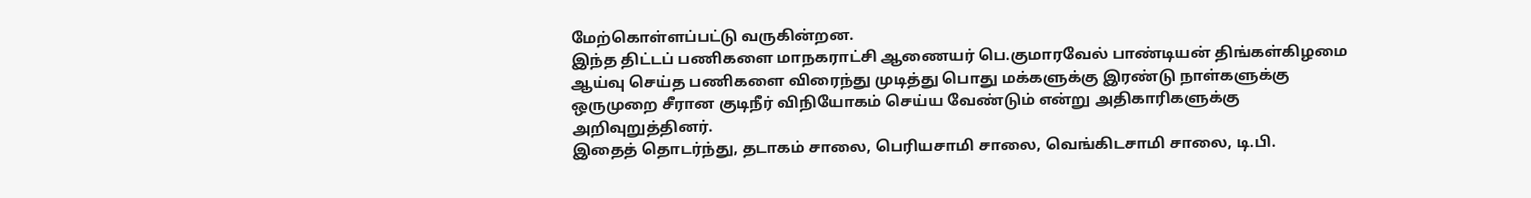மேற்கொள்ளப்பட்டு வருகின்றன.
இந்த திட்டப் பணிகளை மாநகராட்சி ஆணையர் பெ.குமாரவேல் பாண்டியன் திங்கள்கிழமை ஆய்வு செய்த பணிகளை விரைந்து முடித்து பொது மக்களுக்கு இரண்டு நாள்களுக்கு ஒருமுறை சீரான குடிநீர் விநியோகம் செய்ய வேண்டும் என்று அதிகாரிகளுக்கு அறிவுறுத்தினர்.
இதைத் தொடர்ந்து, தடாகம் சாலை, பெரியசாமி சாலை, வெங்கிடசாமி சாலை, டி.பி.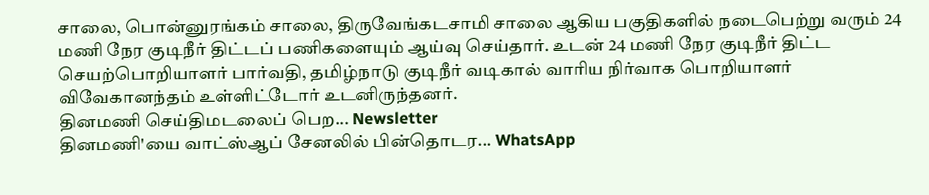சாலை, பொன்னுரங்கம் சாலை, திருவேங்கடசாமி சாலை ஆகிய பகுதிகளில் நடைபெற்று வரும் 24 மணி நேர குடிநீர் திட்டப் பணிகளையும் ஆய்வு செய்தார். உடன் 24 மணி நேர குடிநீர் திட்ட செயற்பொறியாளர் பார்வதி, தமிழ்நாடு குடிநீர் வடிகால் வாரிய நிர்வாக பொறியாளர் விவேகானந்தம் உள்ளிட்டோர் உடனிருந்தனர்.
தினமணி செய்திமடலைப் பெற... Newsletter
தினமணி'யை வாட்ஸ்ஆப் சேனலில் பின்தொடர... WhatsApp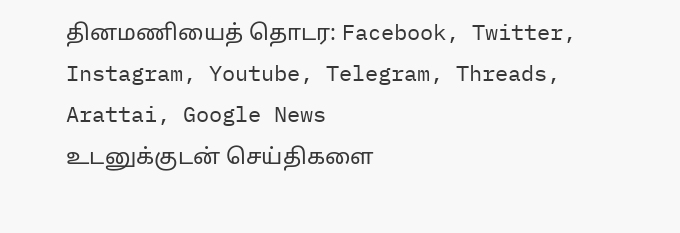தினமணியைத் தொடர: Facebook, Twitter, Instagram, Youtube, Telegram, Threads, Arattai, Google News
உடனுக்குடன் செய்திகளை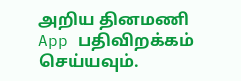அறிய தினமணி App பதிவிறக்கம் செய்யவும்.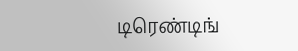டிரெண்டிங்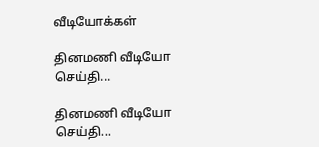வீடியோக்கள்

தினமணி வீடியோ செய்தி...

தினமணி வீடியோ செய்தி...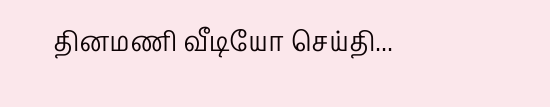தினமணி வீடியோ செய்தி...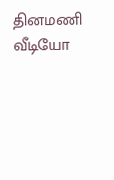தினமணி வீடியோ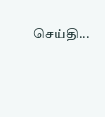செய்தி...